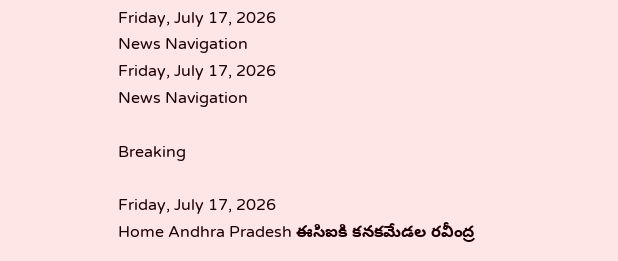Friday, July 17, 2026
News Navigation
Friday, July 17, 2026
News Navigation

Breaking

Friday, July 17, 2026
Home Andhra Pradesh ఈసిఐకి కనకమేడల రవీంద్ర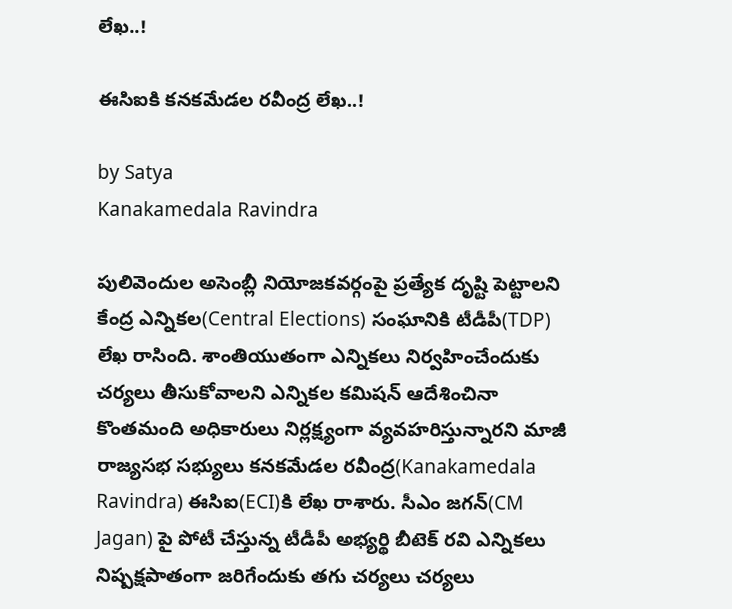లేఖ..!

ఈసిఐకి కనకమేడల రవీంద్ర లేఖ..!

by Satya
Kanakamedala Ravindra

పులివెందుల అసెంబ్లీ నియోజకవర్గంపై ప్రత్యేక దృష్టి పెట్టాలని కేంద్ర ఎన్నికల(Central Elections) సంఘానికి టీడీపీ(TDP) లేఖ రాసింది. శాంతియుతంగా ఎన్నికలు నిర్వహించేందుకు చర్యలు తీసుకోవాలని ఎన్నికల కమిషన్ ఆదేశించినా కొంతమంది అధికారులు నిర్లక్ష్యంగా వ్యవహరిస్తున్నారని మాజీ రాజ్యసభ సభ్యులు కనకమేడల రవీంద్ర(Kanakamedala Ravindra) ఈసిఐ(ECI)కి లేఖ రాశారు. సీఎం జగన్(CM Jagan) పై పోటీ చేస్తున్న టీడీపీ అభ్యర్థి బీటెక్ రవి ఎన్నికలు నిష్పక్షపాతంగా జరిగేందుకు తగు చర్యలు చర్యలు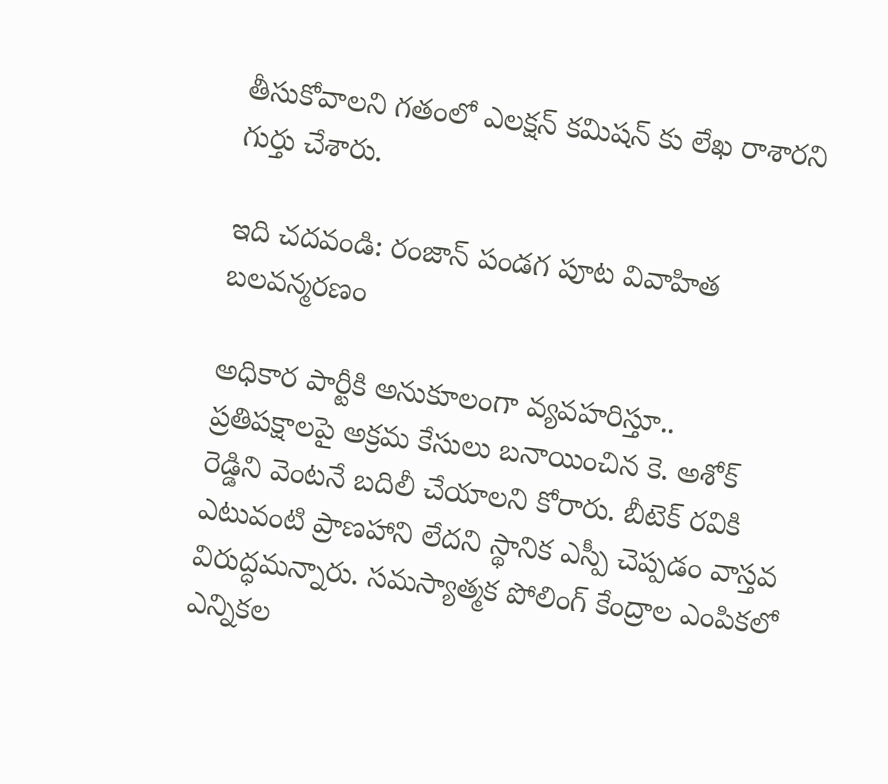తీసుకోవాలని గతంలో ఎలక్షన్ కమిషన్ కు లేఖ రాశారని గుర్తు చేశారు.

ఇది చదవండి: రంజాన్ పండగ పూట వివాహిత బలవన్మరణం

అధికార పార్టీకి అనుకూలంగా వ్యవహరిస్తూ.. ప్రతిపక్షాలపై అక్రమ కేసులు బనాయించిన కె. అశోక్ రెడ్డిని వెంటనే బదిలీ చేయాలని కోరారు. బీటెక్ రవికి ఎటువంటి ప్రాణహాని లేదని స్థానిక ఎస్పీ చెప్పడం వాస్తవ విరుద్ధమన్నారు. సమస్యాత్మక పోలింగ్ కేంద్రాల ఎంపికలో ఎన్నికల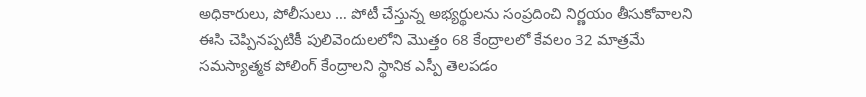అధికారులు, పోలీసులు … పోటీ చేస్తున్న అభ్యర్థులను సంప్రదించి నిర్ణయం తీసుకోవాలని ఈసి చెప్పినప్పటికీ పులివెందులలోని మొత్తం 68 కేంద్రాలలో కేవలం 32 మాత్రమే సమస్యాత్మక పోలింగ్ కేంద్రాలని స్థానిక ఎస్పీ తెలపడం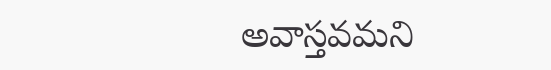అవాస్తవమని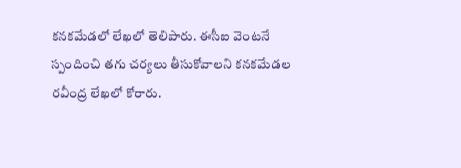కనకమేడలో లేఖలో తెలిపారు. ఈసీఐ వెంటనే స్పందించి తగు చర్యలు తీసుకోవాలని కనకమేడల రవీంద్ర లేఖలో కోరారు.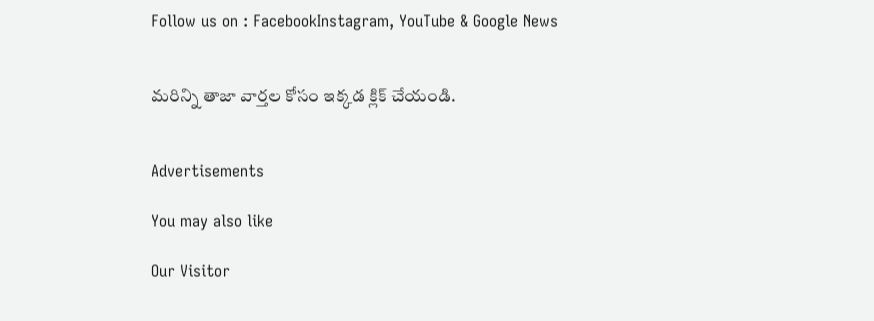Follow us on : FacebookInstagram, YouTube & Google News


మరిన్ని తాజా వార్తల కోసం ఇక్కడ క్లిక్ చేయండి.


Advertisements

You may also like

Our Visitor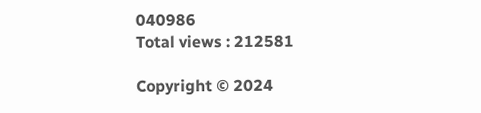040986
Total views : 212581

Copyright © 2024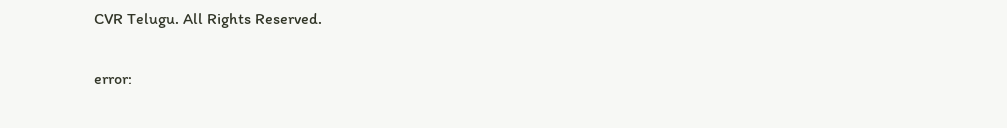CVR Telugu. All Rights Reserved.

error: